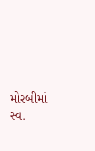મોરબીમાં સ્વ.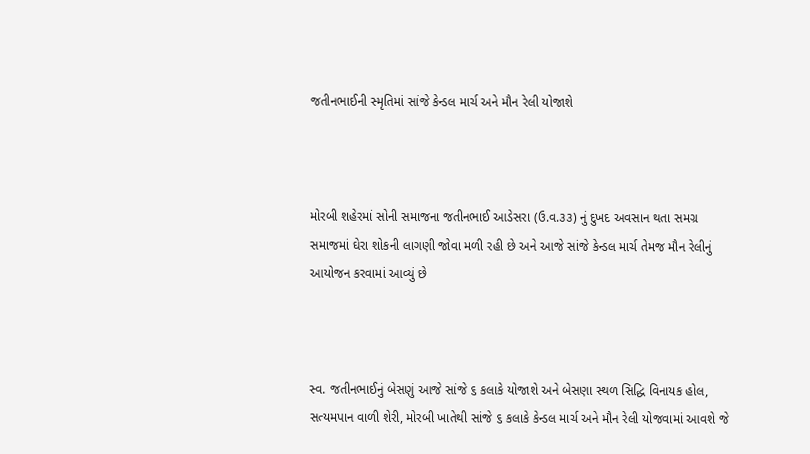જતીનભાઈની સ્મૃતિમાં સાંજે કેન્ડલ માર્ચ અને મૌન રેલી યોજાશે



મોરબી શહેરમાં સોની સમાજના જતીનભાઈ આડેસરા (ઉ.વ.૩૩) નું દુખદ અવસાન થતા સમગ્ર સમાજમાં ઘેરા શોકની લાગણી જોવા મળી રહી છે અને આજે સાંજે કેન્ડલ માર્ચ તેમજ મૌન રેલીનું આયોજન કરવામાં આવ્યું છે



સ્વ. જતીનભાઈનું બેસણું આજે સાંજે ૬ કલાકે યોજાશે અને બેસણા સ્થળ સિદ્ધિ વિનાયક હોલ, સત્યમપાન વાળી શેરી, મોરબી ખાતેથી સાંજે ૬ કલાકે કેન્ડલ માર્ચ અને મૌન રેલી યોજવામાં આવશે જે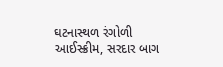ઘટનાસ્થળ રંગોળી આઈસ્ક્રીમ, સરદાર બાગ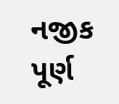નજીક પૂર્ણ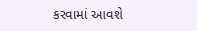કરવામાં આવશે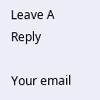Leave A Reply

Your email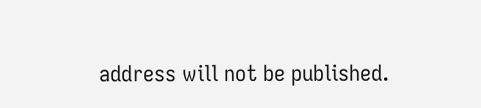address will not be published.